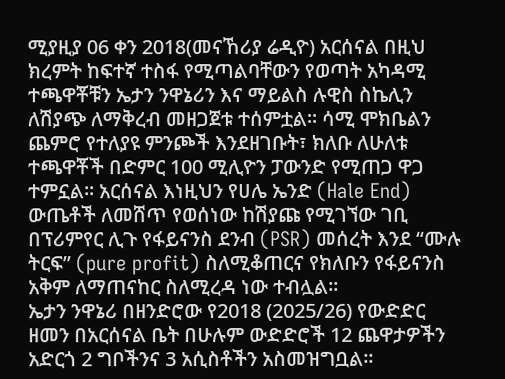ሚያዚያ 06 ቀን 2018(መናኸሪያ ሬዲዮ) አርሰናል በዚህ ክረምት ከፍተኛ ተስፋ የሚጣልባቸውን የወጣት አካዳሚ ተጫዋቾቹን ኤታን ንዋኔሪን እና ማይልስ ሉዊስ ስኬሊን ለሽያጭ ለማቅረብ መዘጋጀቱ ተሰምቷል። ሳሚ ሞክቤልን ጨምሮ የተለያዩ ምንጮች እንደዘገቡት፣ ክለቡ ለሁለቱ ተጫዋቾች በድምር 100 ሚሊዮን ፓውንድ የሚጠጋ ዋጋ ተምኗል። አርሰናል እነዚህን የሀሌ ኤንድ (Hale End) ውጤቶች ለመሸጥ የወሰነው ከሽያጩ የሚገኘው ገቢ በፕሪምየር ሊጉ የፋይናንስ ደንብ (PSR) መሰረት እንደ “ሙሉ ትርፍ” (pure profit) ስለሚቆጠርና የክለቡን የፋይናንስ አቅም ለማጠናከር ስለሚረዳ ነው ተብሏል።
ኤታን ንዋኔሪ በዘንድሮው የ2018 (2025/26) የውድድር ዘመን በአርሰናል ቤት በሁሉም ውድድሮች 12 ጨዋታዎችን አድርጎ 2 ግቦችንና 3 አሲስቶችን አስመዝግቧል።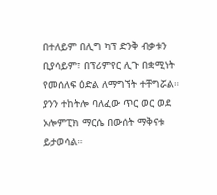በተለይም በሊግ ካፕ ድንቅ ብቃቱን ቢያሳይም፣ በፕሪምየር ሊጉ በቋሚነት የመሰለፍ ዕድል ለማግኘት ተቸግሯል። ያንን ተከትሎ ባለፈው ጥር ወር ወደ ኦሎምፒክ ማርሴ በውሰት ማቅናቱ ይታወሳል።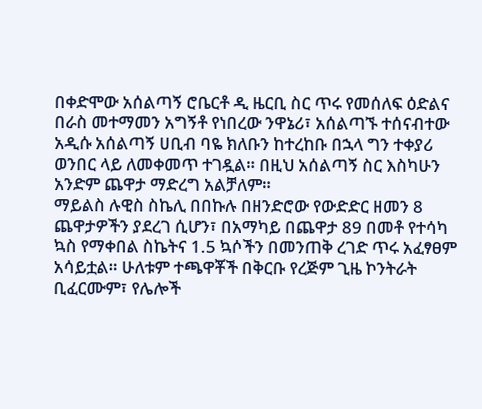በቀድሞው አሰልጣኝ ሮቤርቶ ዲ ዜርቢ ስር ጥሩ የመሰለፍ ዕድልና በራስ መተማመን አግኝቶ የነበረው ንዋኔሪ፣ አሰልጣኙ ተሰናብተው አዲሱ አሰልጣኝ ሀቢብ ባዬ ክለቡን ከተረከቡ በኋላ ግን ተቀያሪ ወንበር ላይ ለመቀመጥ ተገዷል። በዚህ አሰልጣኝ ስር እስካሁን አንድም ጨዋታ ማድረግ አልቻለም።
ማይልስ ሉዊስ ስኬሊ በበኩሉ በዘንድሮው የውድድር ዘመን 8 ጨዋታዎችን ያደረገ ሲሆን፣ በአማካይ በጨዋታ 89 በመቶ የተሳካ ኳስ የማቀበል ስኬትና 1.5 ኳሶችን በመንጠቅ ረገድ ጥሩ አፈፃፀም አሳይቷል። ሁለቱም ተጫዋቾች በቅርቡ የረጅም ጊዜ ኮንትራት ቢፈርሙም፣ የሌሎች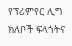የፕሪምየር ሊግ ክለቦች ፍላጎትና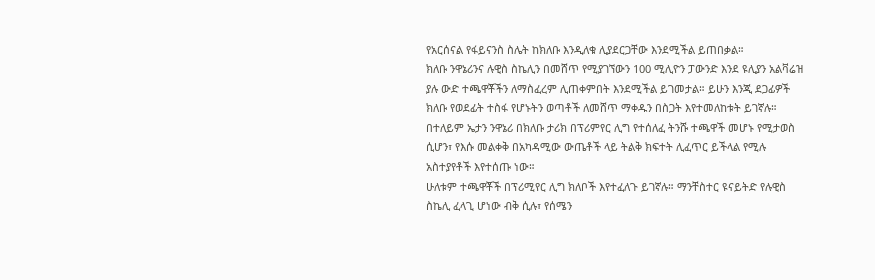የአርሰናል የፋይናንስ ስሌት ከክለቡ እንዲለቁ ሊያደርጋቸው እንደሚችል ይጠበቃል።
ክለቡ ንዋኔሪንና ሉዊስ ስኬሊን በመሸጥ የሚያገኘውን 100 ሚሊዮን ፓውንድ እንደ ዩሊያን አልቫሬዝ ያሉ ውድ ተጫዋቾችን ለማስፈረም ሊጠቀምበት እንደሚችል ይገመታል። ይሁን እንጂ ደጋፊዎች ክለቡ የወደፊት ተስፋ የሆኑትን ወጣቶች ለመሸጥ ማቀዱን በስጋት እየተመለከቱት ይገኛሉ። በተለይም ኤታን ንዋኔሪ በክለቡ ታሪክ በፕሪምየር ሊግ የተሰለፈ ትንሹ ተጫዋች መሆኑ የሚታወስ ሲሆን፣ የእሱ መልቀቅ በአካዳሚው ውጤቶች ላይ ትልቅ ክፍተት ሊፈጥር ይችላል የሚሉ አስተያየቶች እየተሰጡ ነው።
ሁለቱም ተጫዋቾች በፕሪሚየር ሊግ ክለቦች እየተፈለጉ ይገኛሉ። ማንቸስተር ዩናይትድ የሉዊስ ስኬሊ ፈላጊ ሆነው ብቅ ሲሉ፣ የሰሜን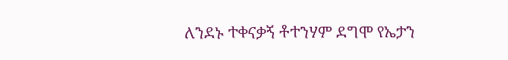ለንደኑ ተቀናቃኝ ቶተንሃም ደግሞ የኤታን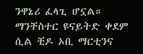ንዋኔሪ ፈላጊ ሆኗል። ማንቸስተር ዩናይትድ ቀደም ሲል ቺዶ ኦቢ ማርቲንና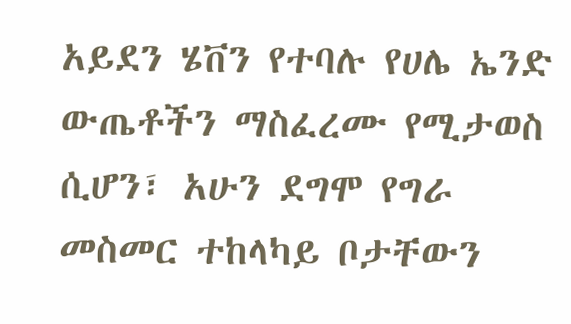አይደን ሄቨን የተባሉ የሀሌ ኤንድ ውጤቶችን ማስፈረሙ የሚታወስ ሲሆን፣ አሁን ደግሞ የግራ መስመር ተከላካይ ቦታቸውን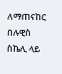ለማጠናከር በሉዊስ ስኬሊ ላይ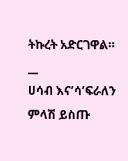ትኩረት አድርገዋል።
__
ሀሳብ እና’ሳ’ፍራለን
ምላሽ ይስጡ